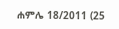ሐምሌ 18/2011 (25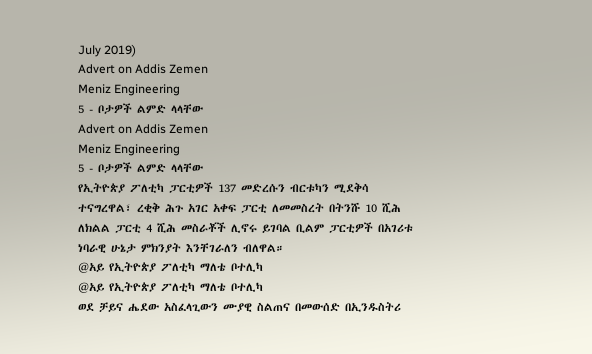July 2019)
Advert on Addis Zemen
Meniz Engineering
5 - ቦታዎች ልምድ ላላቸው
Advert on Addis Zemen
Meniz Engineering
5 - ቦታዎች ልምድ ላላቸው
የኢትዮጵያ ፖለቲካ ፓርቲዎች 137 መድረሱን ብርቱካን ሚደቅሳ ተናግረዋል፣ ረቂቅ ሕጉ አገር አቀፍ ፓርቲ ለመመስረት በትንሹ 10 ሺሕ ለክልል ፓርቲ 4 ሺሕ መስራቾች ሊኖሩ ይገባል ቢልም ፓርቲዎች በአገሪቱ ነባራዊ ሁኔታ ምክንያት እንቸገራለን ብለዋል።
@አይ የኢትዮጵያ ፖለቲካ ማለቴ ቦተሊካ
@አይ የኢትዮጵያ ፖለቲካ ማለቴ ቦተሊካ
ወደ ቻይና ሔደው አስፈላጊውን ሙያዊ ስልጠና በመውሰድ በኢንዱስትሪ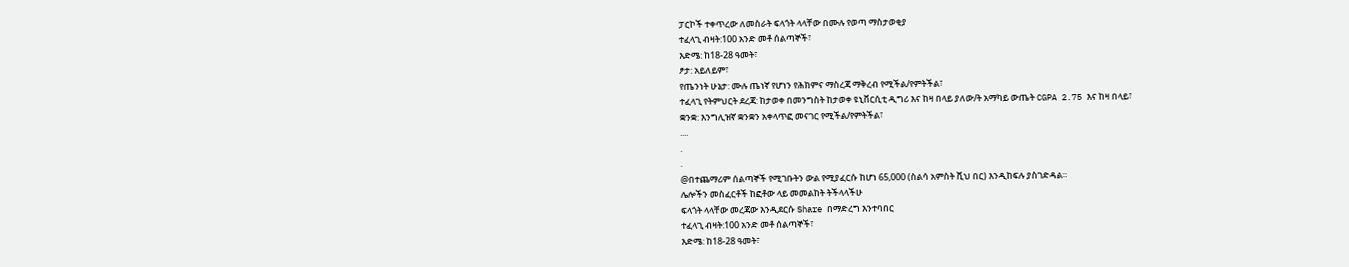ፓርኮች ተቀጥረው ለመስራት ፍላጎት ላላቸው በሙሉ የወጣ ማስታወቂያ
ተፈላጊ ብዛት:100 አንድ መቶ ሰልጣኞች፣
እድሜ: ከ18-28 ዓመት፣
ፆታ: አይለይም፣
የጤንነት ሁኔታ: ሙሉ ጤነኛ የሆነን የሕክምና ማስረጃ ማቅረብ የሚችል/የምትችል፣
ተፈላጊ የትምህርት ደረጃ: ከታወቀ በመንግስት ከታወቀ ዩኒቨርሲቲ ዲግሪ እና ከዛ በላይ ያለው/ት አማካይ ውጤት CGPA 2.75 እና ከዛ በላይ፣
ቋንቋ: እንግሊዝኛ ቋንቋን አቀላጥፎ መናገር የሚችል/የምትችል፣
....
.
.
@በተጨማሪም ሰልጣኞች የሚገቡትን ውል የሚያፈርሱ ከሆነ 65,000 (ስልሳ አምስት ሺህ በር) እንዲከፍሉ ያስገድዳል።
ሌሎችን መስፈርቶች ከፎቶው ላይ መመልከት ትችላላችሁ
ፍላጎት ላላቸው መረጃው እንዲደርሱ Share በማድረግ እንተባበር
ተፈላጊ ብዛት:100 አንድ መቶ ሰልጣኞች፣
እድሜ: ከ18-28 ዓመት፣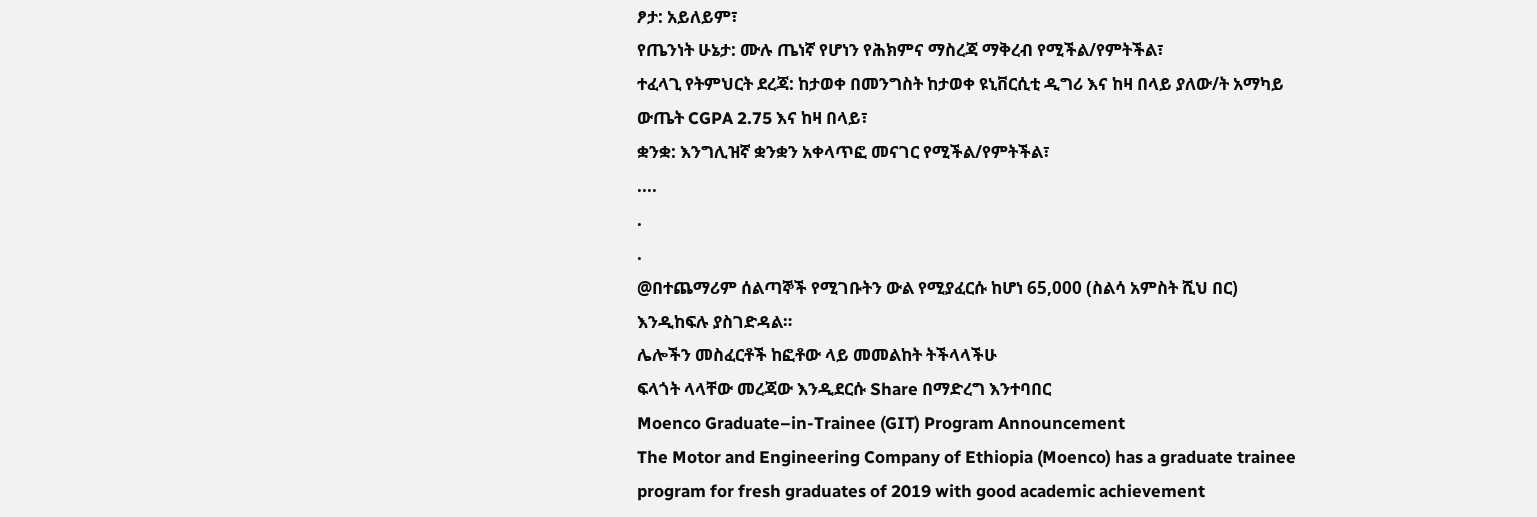ፆታ: አይለይም፣
የጤንነት ሁኔታ: ሙሉ ጤነኛ የሆነን የሕክምና ማስረጃ ማቅረብ የሚችል/የምትችል፣
ተፈላጊ የትምህርት ደረጃ: ከታወቀ በመንግስት ከታወቀ ዩኒቨርሲቲ ዲግሪ እና ከዛ በላይ ያለው/ት አማካይ ውጤት CGPA 2.75 እና ከዛ በላይ፣
ቋንቋ: እንግሊዝኛ ቋንቋን አቀላጥፎ መናገር የሚችል/የምትችል፣
....
.
.
@በተጨማሪም ሰልጣኞች የሚገቡትን ውል የሚያፈርሱ ከሆነ 65,000 (ስልሳ አምስት ሺህ በር) እንዲከፍሉ ያስገድዳል።
ሌሎችን መስፈርቶች ከፎቶው ላይ መመልከት ትችላላችሁ
ፍላጎት ላላቸው መረጃው እንዲደርሱ Share በማድረግ እንተባበር
Moenco Graduate–in-Trainee (GIT) Program Announcement
The Motor and Engineering Company of Ethiopia (Moenco) has a graduate trainee program for fresh graduates of 2019 with good academic achievement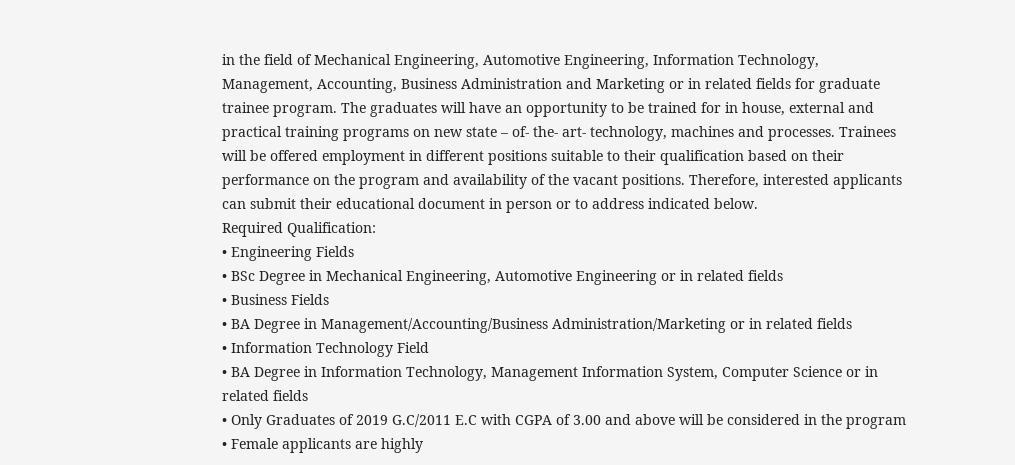in the field of Mechanical Engineering, Automotive Engineering, Information Technology, Management, Accounting, Business Administration and Marketing or in related fields for graduate trainee program. The graduates will have an opportunity to be trained for in house, external and practical training programs on new state – of- the- art- technology, machines and processes. Trainees will be offered employment in different positions suitable to their qualification based on their performance on the program and availability of the vacant positions. Therefore, interested applicants can submit their educational document in person or to address indicated below.
Required Qualification:
• Engineering Fields
• BSc Degree in Mechanical Engineering, Automotive Engineering or in related fields
• Business Fields
• BA Degree in Management/Accounting/Business Administration/Marketing or in related fields
• Information Technology Field
• BA Degree in Information Technology, Management Information System, Computer Science or in related fields
• Only Graduates of 2019 G.C/2011 E.C with CGPA of 3.00 and above will be considered in the program
• Female applicants are highly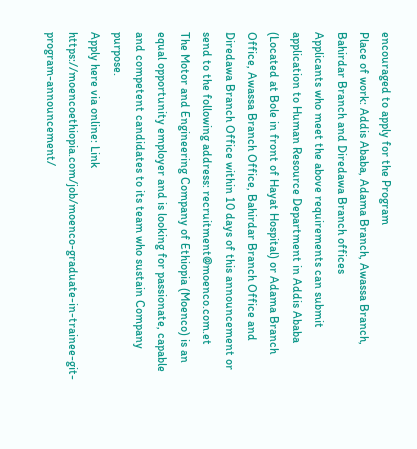encouraged to apply for the Program
Place of work: Addis Ababa, Adama Branch, Awassa Branch, Bahirdar Branch and Diredawa Branch offices
Applicants who meet the above requirements can submit application to Human Resource Department in Addis Ababa (Located at Bole in front of Hayat Hospital) or Adama Branch Office, Awassa Branch Office, Bahirdar Branch Office and Diredawa Branch Office within 10 days of this announcement or send to the following address: recruitment@moenco.com.et
The Motor and Engineering Company of Ethiopia (Moenco) is an equal opportunity employer and is looking for passionate, capable and competent candidates to its team who sustain Company purpose.
Apply here via online: Link
https://moencoethiopia.com/job/moenco-graduate-in-trainee-git-program-announcement/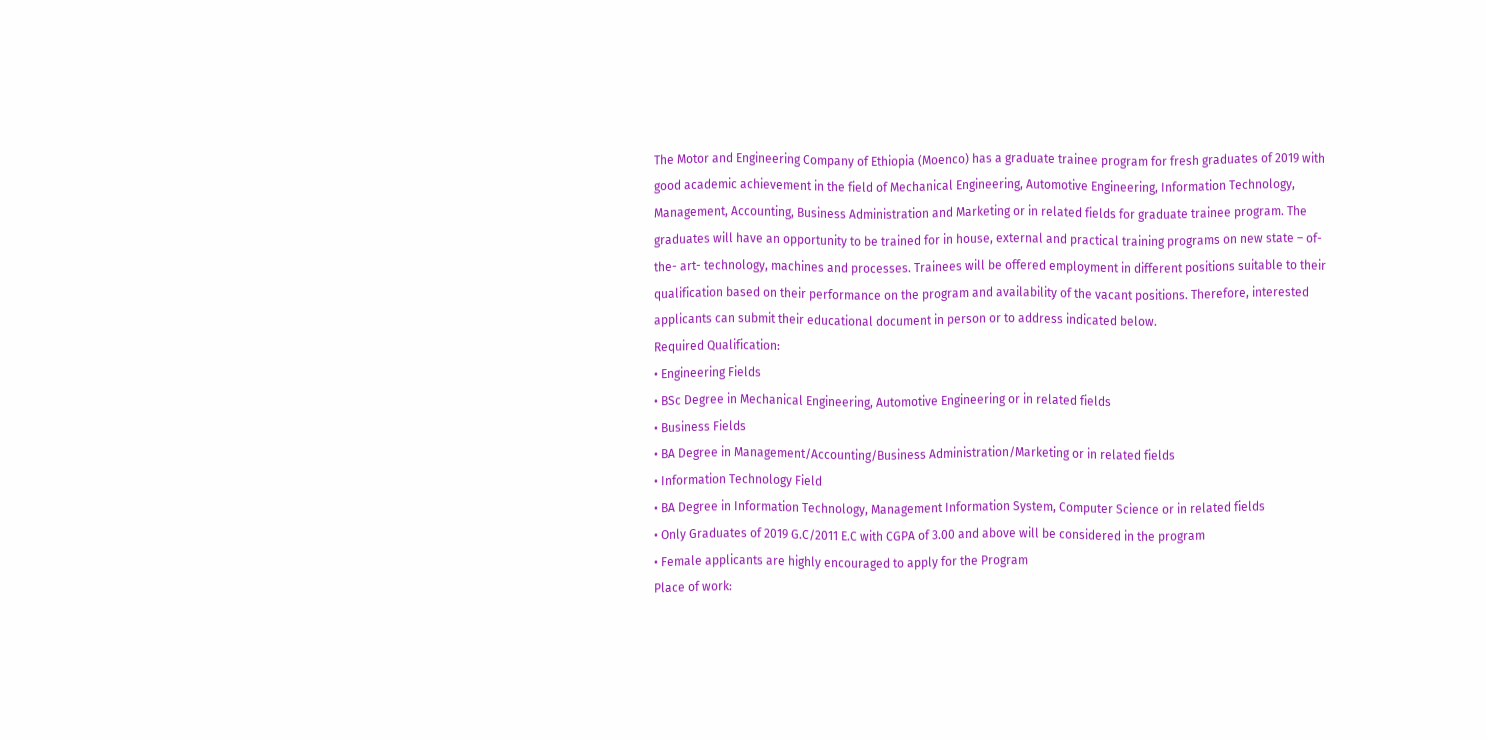The Motor and Engineering Company of Ethiopia (Moenco) has a graduate trainee program for fresh graduates of 2019 with good academic achievement in the field of Mechanical Engineering, Automotive Engineering, Information Technology, Management, Accounting, Business Administration and Marketing or in related fields for graduate trainee program. The graduates will have an opportunity to be trained for in house, external and practical training programs on new state – of- the- art- technology, machines and processes. Trainees will be offered employment in different positions suitable to their qualification based on their performance on the program and availability of the vacant positions. Therefore, interested applicants can submit their educational document in person or to address indicated below.
Required Qualification:
• Engineering Fields
• BSc Degree in Mechanical Engineering, Automotive Engineering or in related fields
• Business Fields
• BA Degree in Management/Accounting/Business Administration/Marketing or in related fields
• Information Technology Field
• BA Degree in Information Technology, Management Information System, Computer Science or in related fields
• Only Graduates of 2019 G.C/2011 E.C with CGPA of 3.00 and above will be considered in the program
• Female applicants are highly encouraged to apply for the Program
Place of work: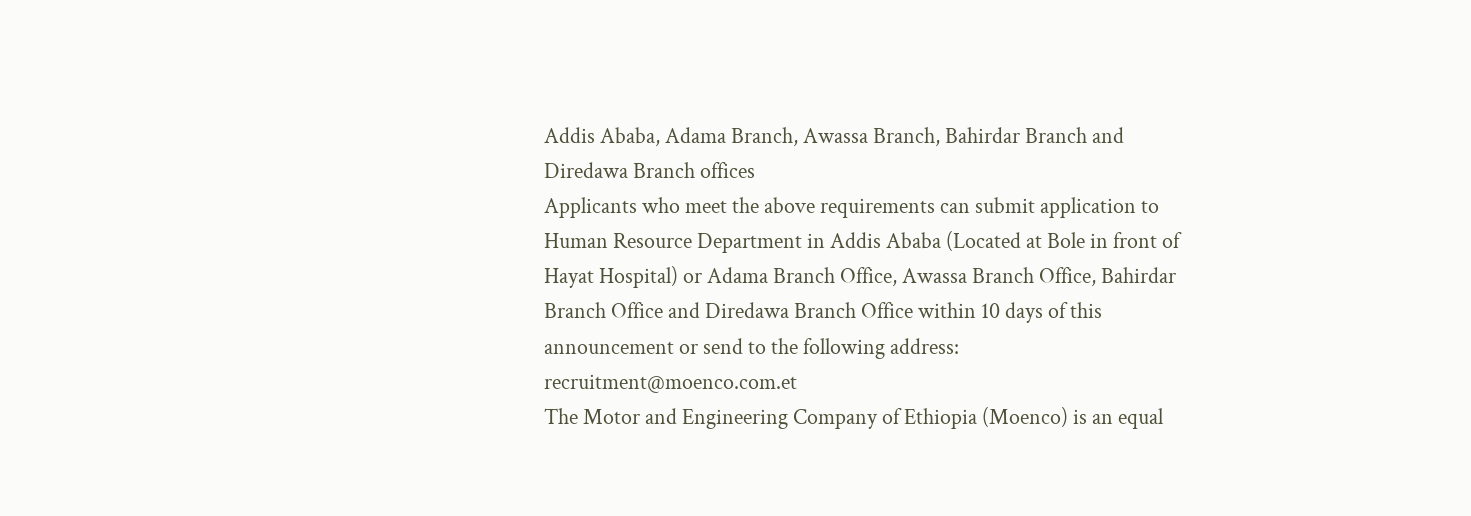Addis Ababa, Adama Branch, Awassa Branch, Bahirdar Branch and Diredawa Branch offices
Applicants who meet the above requirements can submit application to Human Resource Department in Addis Ababa (Located at Bole in front of Hayat Hospital) or Adama Branch Office, Awassa Branch Office, Bahirdar Branch Office and Diredawa Branch Office within 10 days of this announcement or send to the following address: recruitment@moenco.com.et
The Motor and Engineering Company of Ethiopia (Moenco) is an equal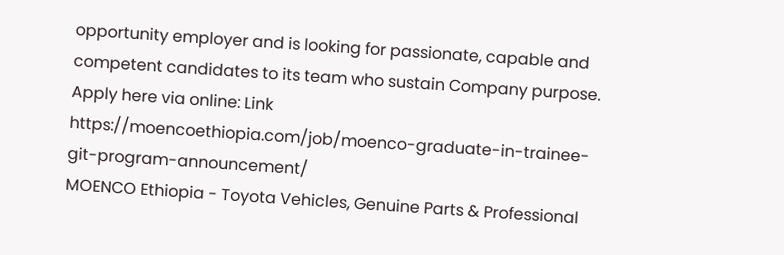opportunity employer and is looking for passionate, capable and competent candidates to its team who sustain Company purpose.
Apply here via online: Link
https://moencoethiopia.com/job/moenco-graduate-in-trainee-git-program-announcement/
MOENCO Ethiopia - Toyota Vehicles, Genuine Parts & Professional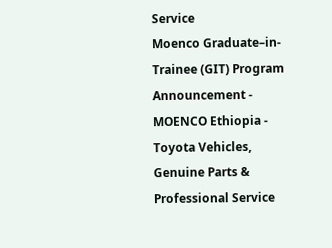Service
Moenco Graduate–in-Trainee (GIT) Program Announcement - MOENCO Ethiopia - Toyota Vehicles, Genuine Parts & Professional Service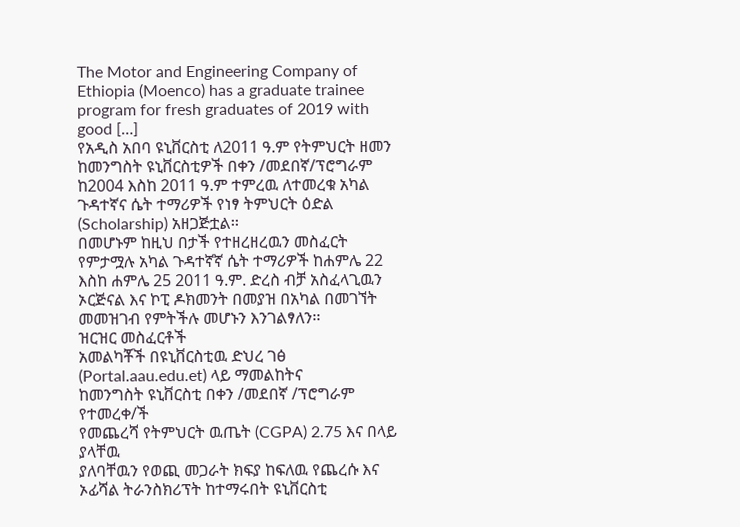The Motor and Engineering Company of Ethiopia (Moenco) has a graduate trainee program for fresh graduates of 2019 with good […]
የአዲስ አበባ ዩኒቨርስቲ ለ2011 ዓ.ም የትምህርት ዘመን ከመንግስት ዩኒቨርስቲዎች በቀን /መደበኛ/ፕሮግራም ከ2004 እስከ 2011 ዓ.ም ተምረዉ ለተመረቁ አካል ጉዳተኛና ሴት ተማሪዎች የነፃ ትምህርት ዕድል (Scholarship) አዘጋጅቷል፡፡
በመሆኑም ከዚህ በታች የተዘረዘረዉን መስፈርት የምታሟሉ አካል ጉዳተኛኛ ሴት ተማሪዎች ከሐምሌ 22 እስከ ሐምሌ 25 2011 ዓ.ም. ድረስ ብቻ አስፈላጊዉን ኦርጅናል እና ኮፒ ዶክመንት በመያዝ በአካል በመገኘት መመዝገብ የምትችሉ መሆኑን እንገልፃለን፡፡
ዝርዝር መስፈርቶች
አመልካቾች በዩኒቨርስቲዉ ድህረ ገፅ (Portal.aau.edu.et) ላይ ማመልከትና
ከመንግስት ዩኒቨርስቲ በቀን /መደበኛ /ፕሮግራም የተመረቀ/ች
የመጨረሻ የትምህርት ዉጤት (CGPA) 2.75 እና በላይ ያላቸዉ
ያለባቸዉን የወጪ መጋራት ክፍያ ከፍለዉ የጨረሱ እና ኦፊሻል ትራንስክሪፕት ከተማሩበት ዩኒቨርስቲ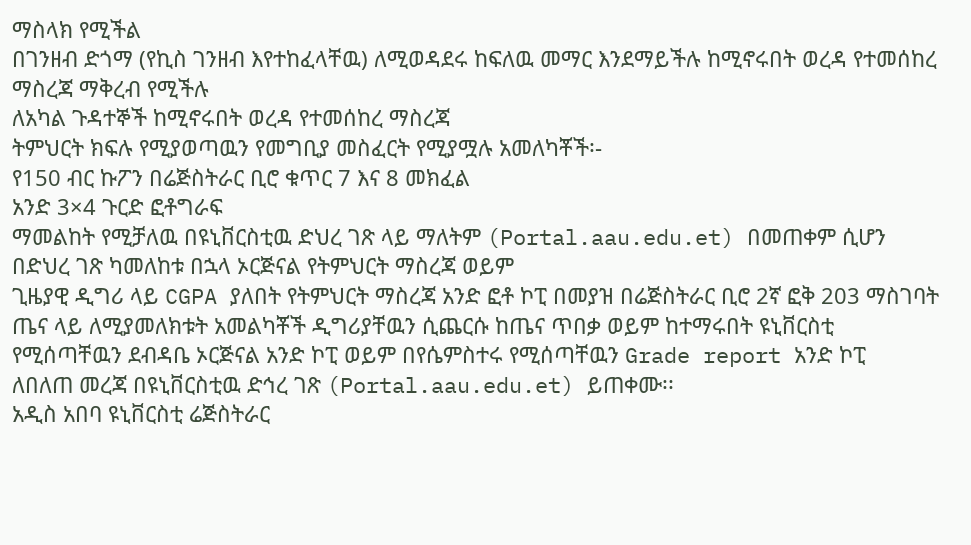ማስላክ የሚችል
በገንዘብ ድጎማ (የኪስ ገንዘብ እየተከፈላቸዉ) ለሚወዳደሩ ከፍለዉ መማር እንደማይችሉ ከሚኖሩበት ወረዳ የተመሰከረ ማስረጃ ማቅረብ የሚችሉ
ለአካል ጉዳተኞች ከሚኖሩበት ወረዳ የተመሰከረ ማስረጃ
ትምህርት ክፍሉ የሚያወጣዉን የመግቢያ መስፈርት የሚያሟሉ አመለካቾች፡-
የ150 ብር ኩፖን በሬጅስትራር ቢሮ ቁጥር 7 እና 8 መክፈል
አንድ 3×4 ጉርድ ፎቶግራፍ
ማመልከት የሚቻለዉ በዩኒቨርስቲዉ ድህረ ገጽ ላይ ማለትም (Portal.aau.edu.et) በመጠቀም ሲሆን በድህረ ገጽ ካመለከቱ በኋላ ኦርጅናል የትምህርት ማስረጃ ወይም
ጊዜያዊ ዲግሪ ላይ CGPA ያለበት የትምህርት ማስረጃ አንድ ፎቶ ኮፒ በመያዝ በሬጅስትራር ቢሮ 2ኛ ፎቅ 203 ማስገባት
ጤና ላይ ለሚያመለክቱት አመልካቾች ዲግሪያቸዉን ሲጨርሱ ከጤና ጥበቃ ወይም ከተማሩበት ዩኒቨርስቲ የሚሰጣቸዉን ደብዳቤ ኦርጅናል አንድ ኮፒ ወይም በየሴምስተሩ የሚሰጣቸዉን Grade report አንድ ኮፒ
ለበለጠ መረጃ በዩኒቨርስቲዉ ድኅረ ገጽ (Portal.aau.edu.et) ይጠቀሙ፡፡
አዲስ አበባ ዩኒቨርስቲ ሬጅስትራር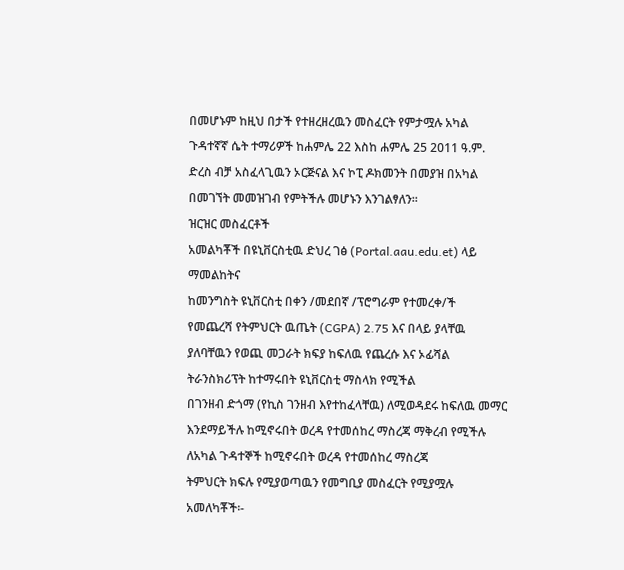በመሆኑም ከዚህ በታች የተዘረዘረዉን መስፈርት የምታሟሉ አካል ጉዳተኛኛ ሴት ተማሪዎች ከሐምሌ 22 እስከ ሐምሌ 25 2011 ዓ.ም. ድረስ ብቻ አስፈላጊዉን ኦርጅናል እና ኮፒ ዶክመንት በመያዝ በአካል በመገኘት መመዝገብ የምትችሉ መሆኑን እንገልፃለን፡፡
ዝርዝር መስፈርቶች
አመልካቾች በዩኒቨርስቲዉ ድህረ ገፅ (Portal.aau.edu.et) ላይ ማመልከትና
ከመንግስት ዩኒቨርስቲ በቀን /መደበኛ /ፕሮግራም የተመረቀ/ች
የመጨረሻ የትምህርት ዉጤት (CGPA) 2.75 እና በላይ ያላቸዉ
ያለባቸዉን የወጪ መጋራት ክፍያ ከፍለዉ የጨረሱ እና ኦፊሻል ትራንስክሪፕት ከተማሩበት ዩኒቨርስቲ ማስላክ የሚችል
በገንዘብ ድጎማ (የኪስ ገንዘብ እየተከፈላቸዉ) ለሚወዳደሩ ከፍለዉ መማር እንደማይችሉ ከሚኖሩበት ወረዳ የተመሰከረ ማስረጃ ማቅረብ የሚችሉ
ለአካል ጉዳተኞች ከሚኖሩበት ወረዳ የተመሰከረ ማስረጃ
ትምህርት ክፍሉ የሚያወጣዉን የመግቢያ መስፈርት የሚያሟሉ አመለካቾች፡-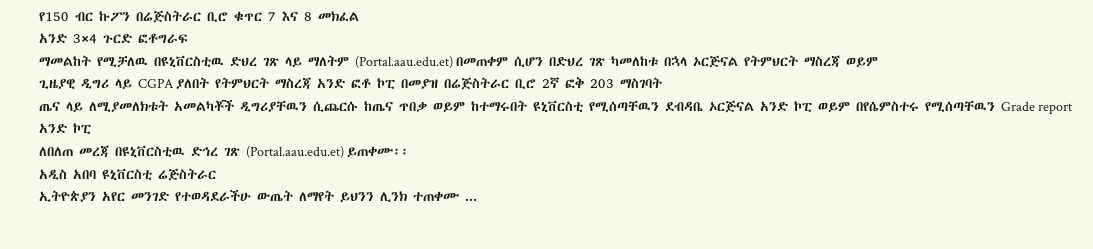የ150 ብር ኩፖን በሬጅስትራር ቢሮ ቁጥር 7 እና 8 መክፈል
አንድ 3×4 ጉርድ ፎቶግራፍ
ማመልከት የሚቻለዉ በዩኒቨርስቲዉ ድህረ ገጽ ላይ ማለትም (Portal.aau.edu.et) በመጠቀም ሲሆን በድህረ ገጽ ካመለከቱ በኋላ ኦርጅናል የትምህርት ማስረጃ ወይም
ጊዜያዊ ዲግሪ ላይ CGPA ያለበት የትምህርት ማስረጃ አንድ ፎቶ ኮፒ በመያዝ በሬጅስትራር ቢሮ 2ኛ ፎቅ 203 ማስገባት
ጤና ላይ ለሚያመለክቱት አመልካቾች ዲግሪያቸዉን ሲጨርሱ ከጤና ጥበቃ ወይም ከተማሩበት ዩኒቨርስቲ የሚሰጣቸዉን ደብዳቤ ኦርጅናል አንድ ኮፒ ወይም በየሴምስተሩ የሚሰጣቸዉን Grade report አንድ ኮፒ
ለበለጠ መረጃ በዩኒቨርስቲዉ ድኅረ ገጽ (Portal.aau.edu.et) ይጠቀሙ፡፡
አዲስ አበባ ዩኒቨርስቲ ሬጅስትራር
ኢትዮጵያን አየር መንገድ የተወዳደራችሁ ውጤት ለማየት ይህንን ሊንክ ተጠቀሙ ...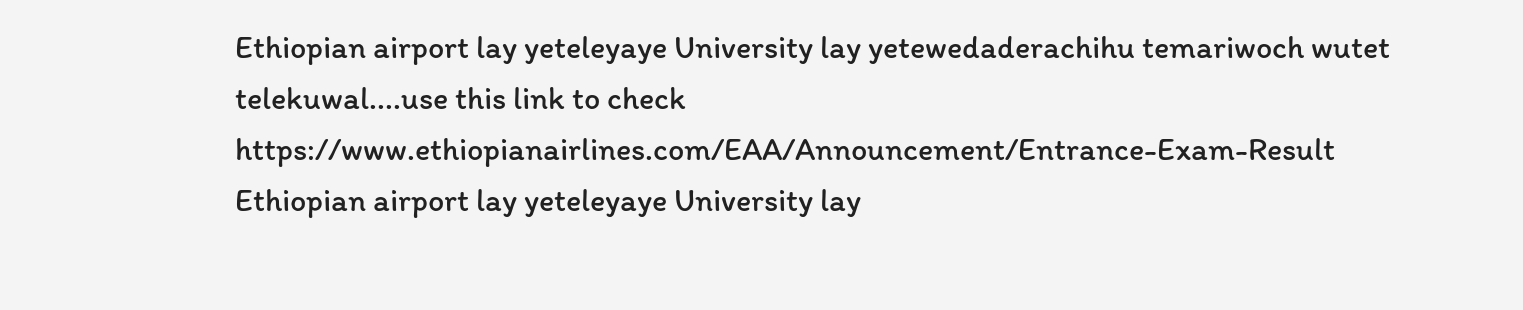Ethiopian airport lay yeteleyaye University lay yetewedaderachihu temariwoch wutet telekuwal....use this link to check
https://www.ethiopianairlines.com/EAA/Announcement/Entrance-Exam-Result
Ethiopian airport lay yeteleyaye University lay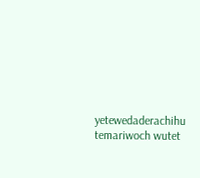yetewedaderachihu temariwoch wutet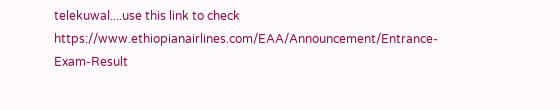telekuwal....use this link to check
https://www.ethiopianairlines.com/EAA/Announcement/Entrance-Exam-Result